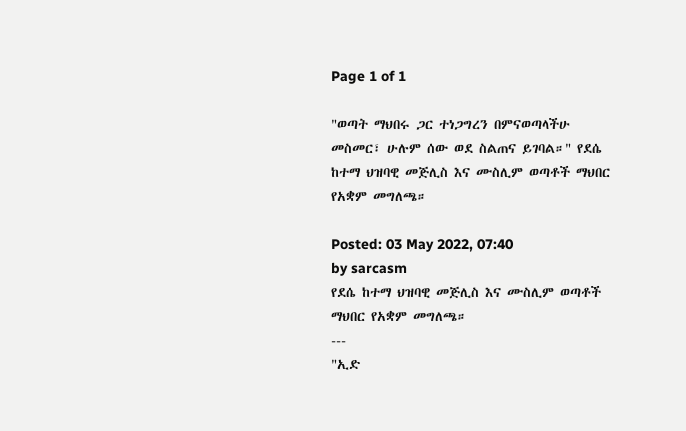Page 1 of 1

"ወጣት ማህበሩ ጋር ተነጋግረን በምናወጣላችሁ መስመር፣ ሁሉም ሰው ወደ ስልጠና ይገባል።" የደሴ ከተማ ህዝባዊ መጅሊስ እና ሙስሊም ወጣቶች ማህበር የአቋም መግለጫ።

Posted: 03 May 2022, 07:40
by sarcasm
የደሴ ከተማ ህዝባዊ መጅሊስ እና ሙስሊም ወጣቶች ማህበር የአቋም መግለጫ።
---
"ኢድ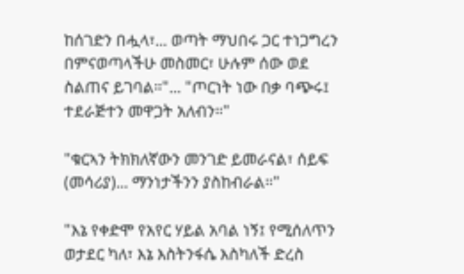ከሰገድን በሗላ፣... ወጣት ማህበሩ ጋር ተነጋግረን በምናወጣላችሁ መስመር፣ ሁሉም ሰው ወደ ስልጠና ይገባል።"... "ጦርነት ነው በቃ ባጭሩ፤ ተደራጅተን መዋጋት አለብን።"

"ቁርኣን ትክክለኛውን መንገድ ይመራናል፣ ሰይፍ (መሳሪያ)... ማንነታችንን ያስከብራል።"

"እኔ የቀድሞ የአየር ሃይል አባል ነኝ፤ የሚሰለጥን ወታደር ካለ፣ እኔ እስትንፋሴ እስካለች ድረስ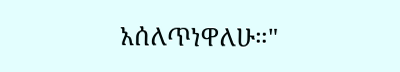አሰለጥነዋለሁ።"